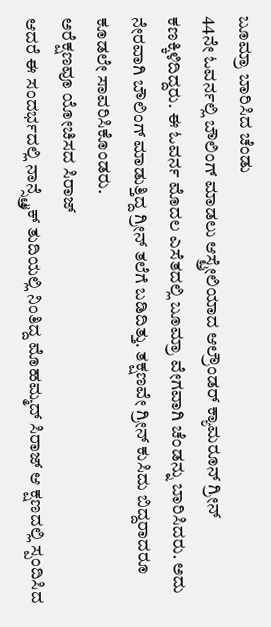ಬೂಮ್ರಾ ಬಾರಿಸಿದ ಚೆಂಡು
44ನೇ ಓವರ್ನಲ್ಲಿ ಬೌಲಿಂಗ್ ಮಾಡಲು ಆಸ್ಟ್ರೇಲಿಯಾದ ಆಲ್ರೌಂಡರ್ ಕ್ಯಾಮರೂನ್ ಗ್ರೀನ್ ಕಣಕ್ಕಿಳಿದಿದ್ದರು. ಈ ಓವರ್ನ ಮೊದಲ ಎಸೆತದಲ್ಲಿ ಬೂಮ್ರಾ ವೇಗವಾಗಿ ಚೆಂಡನ್ನು ಬಾರಿಸಿದರು. ಅದು ನೇರವಾಗಿ ಬೌಲಿಂಗ್ ಮಾಡುತ್ತಿದ್ದ ಗ್ರೀನ್ ತಲೆಗೆ ಬಡಿದಿತ್ತು. ತಕ್ಷಣವೇ ಗ್ರೀನ್ ಕುಸಿದು ಬಿದ್ದರಾದರೂ ಕೂಡಲೇ ಸಾವರಿಸಿಕೊಂಡರು.
ಅರೆಕ್ಷಣವೂ ಯೋಚಿಸದ ಸಿರಾಜ್
ಆದರೆ ಈ ಸಂದರ್ಭದಲ್ಲಿ ನಾನ್ಸ್ಟ್ರೈಕ್ ತುದಿಯಲ್ಲಿ ನಿಂತಿದ್ದ ಮೊಹಮ್ಮದ್ ಸಿರಾಜ್ ಆ ಕ್ಷಣದಲ್ಲಿ ಸ್ಪಂದಿಸಿದ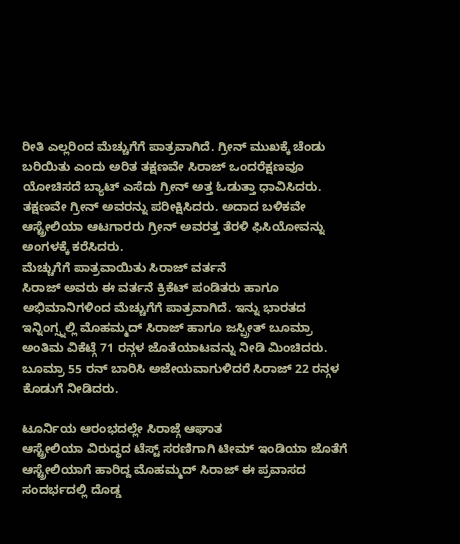ರೀತಿ ಎಲ್ಲರಿಂದ ಮೆಚ್ಚುಗೆಗೆ ಪಾತ್ರವಾಗಿದೆ. ಗ್ರೀನ್ ಮುಖಕ್ಕೆ ಚೆಂಡು ಬರಿಯಿತು ಎಂದು ಅರಿತ ತಕ್ಷಣವೇ ಸಿರಾಜ್ ಒಂದರೆಕ್ಷಣವೂ ಯೋಚಿಸದೆ ಬ್ಯಾಟ್ ಎಸೆದು ಗ್ರೀನ್ ಅತ್ತ ಓಡುತ್ತಾ ಧಾವಿಸಿದರು. ತಕ್ಷಣವೇ ಗ್ರೀನ್ ಅವರನ್ನು ಪರೀಕ್ಷಿಸಿದರು. ಅದಾದ ಬಳಿಕವೇ ಆಸ್ಟ್ರೇಲಿಯಾ ಆಟಗಾರರು ಗ್ರೀನ್ ಅವರತ್ತ ತೆರಳಿ ಫಿಸಿಯೋವನ್ನು ಅಂಗಳಕ್ಕೆ ಕರೆಸಿದರು.
ಮೆಚ್ಚುಗೆಗೆ ಪಾತ್ರವಾಯಿತು ಸಿರಾಜ್ ವರ್ತನೆ
ಸಿರಾಜ್ ಅವರು ಈ ವರ್ತನೆ ಕ್ರಿಕೆಟ್ ಪಂಡಿತರು ಹಾಗೂ ಅಭಿಮಾನಿಗಳಿಂದ ಮೆಚ್ಚುಗೆಗೆ ಪಾತ್ರವಾಗಿದೆ. ಇನ್ನು ಭಾರತದ ಇನ್ನಿಂಗ್ಸ್ನಲ್ಲಿ ಮೊಹಮ್ಮದ್ ಸಿರಾಜ್ ಹಾಗೂ ಜಸ್ಪ್ರೀತ್ ಬೂಮ್ರಾ ಅಂತಿಮ ವಿಕೆಟ್ಗೆ 71 ರನ್ಗಳ ಜೊತೆಯಾಟವನ್ನು ನೀಡಿ ಮಿಂಚಿದರು. ಬೂಮ್ರಾ 55 ರನ್ ಬಾರಿಸಿ ಅಜೇಯವಾಗುಳಿದರೆ ಸಿರಾಜ್ 22 ರನ್ಗಳ ಕೊಡುಗೆ ನೀಡಿದರು.

ಟೂರ್ನಿಯ ಆರಂಭದಲ್ಲೇ ಸಿರಾಜ್ಗೆ ಆಘಾತ
ಆಸ್ಟ್ರೇಲಿಯಾ ವಿರುದ್ಧದ ಟೆಸ್ಟ್ ಸರಣಿಗಾಗಿ ಟೀಮ್ ಇಂಡಿಯಾ ಜೊತೆಗೆ ಆಸ್ಟ್ರೇಲಿಯಾಗೆ ಹಾರಿದ್ದ ಮೊಹಮ್ಮದ್ ಸಿರಾಜ್ ಈ ಪ್ರವಾಸದ ಸಂದರ್ಭದಲ್ಲಿ ದೊಡ್ಡ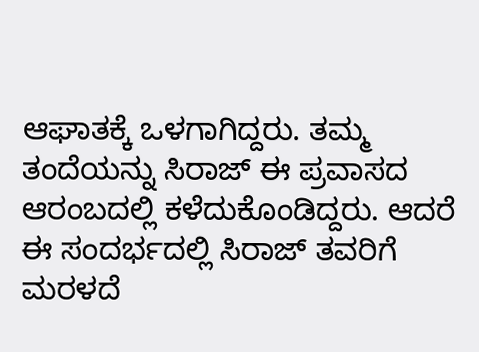ಆಘಾತಕ್ಕೆ ಒಳಗಾಗಿದ್ದರು. ತಮ್ಮ ತಂದೆಯನ್ನು ಸಿರಾಜ್ ಈ ಪ್ರವಾಸದ ಆರಂಬದಲ್ಲಿ ಕಳೆದುಕೊಂಡಿದ್ದರು. ಆದರೆ ಈ ಸಂದರ್ಭದಲ್ಲಿ ಸಿರಾಜ್ ತವರಿಗೆ ಮರಳದೆ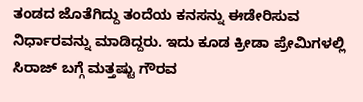ತಂಡದ ಜೊತೆಗಿದ್ದು ತಂದೆಯ ಕನಸನ್ನು ಈಡೇರಿಸುವ ನಿರ್ಧಾರವನ್ನು ಮಾಡಿದ್ದರು. ಇದು ಕೂಡ ಕ್ರೀಡಾ ಪ್ರೇಮಿಗಳಲ್ಲಿ ಸಿರಾಜ್ ಬಗ್ಗೆ ಮತ್ತಷ್ಟು ಗೌರವ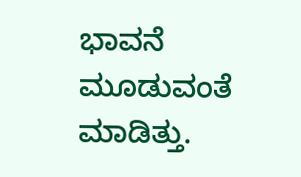ಭಾವನೆ ಮೂಡುವಂತೆ ಮಾಡಿತ್ತು.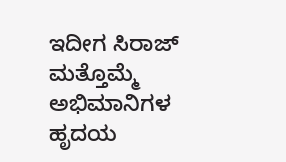ಇದೀಗ ಸಿರಾಜ್ ಮತ್ತೊಮ್ಮೆ ಅಭಿಮಾನಿಗಳ ಹೃದಯ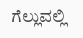ಗೆಲ್ಲುವಲ್ಲಿ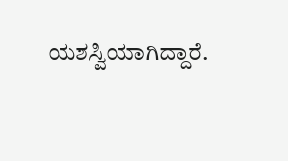ಯಶಸ್ವಿಯಾಗಿದ್ದಾರೆ.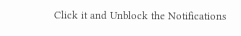Click it and Unblock the Notifications